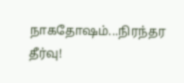நாகதோஷம்...நிரந்தர தீர்வு!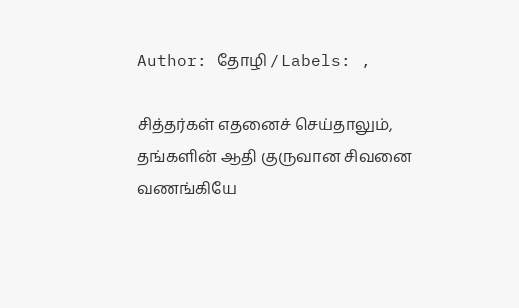Author: தோழி / Labels: ,

சித்தர்கள் எதனைச் செய்தாலும், தங்களின் ஆதி குருவான சிவனை வணங்கியே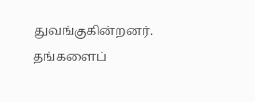துவங்குகின்றனர். தங்களைப்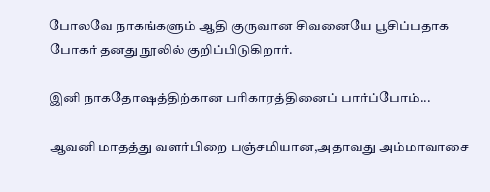போலவே நாகங்களும் ஆதி குருவான சிவனையே பூசிப்பதாக போகர் தனது நூலில் குறிப்பிடுகிறார்.

இனி நாகதோஷத்திற்கான பரிகாரத்தினைப் பார்ப்போம்...

ஆவனி மாதத்து வளர்பிறை பஞ்சமியான,அதாவது அம்மாவாசை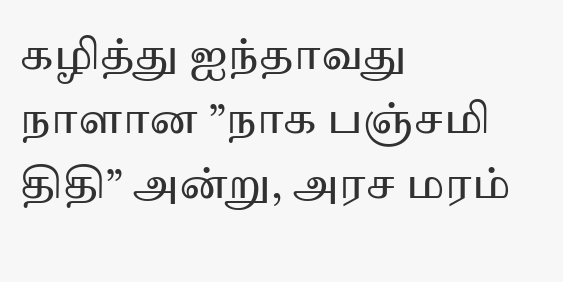கழித்து ஐந்தாவது நாளான ”நாக பஞ்சமி திதி” அன்று, அரச மரம்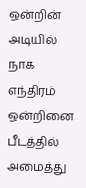ஒன்றின் அடியில் நாக எந்திரம் ஒன்றினை பீடத்தில் அமைத்து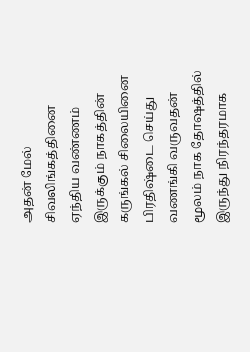அதன் மேல் சிவலிங்கத்தினை ஏந்திய வண்ணம் இருக்கும் நாகத்தின் கருங்கல் சிலையினை பிரதிஷ்டை செய்து வணங்கி வருவதன் மூலம் நாக தோஷத்தில் இருந்து நிரந்தரமாக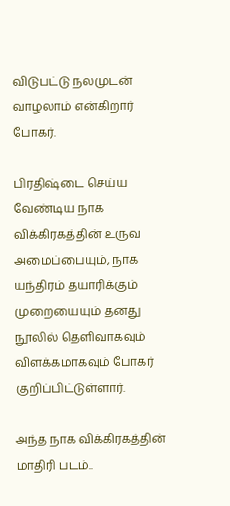விடுபட்டு நலமுடன் வாழலாம் என்கிறார் போகர்.

பிரதிஷ்டை செய்ய வேண்டிய நாக விக்கிரகத்தின் உருவ அமைப்பையும், நாக யந்திரம் தயாரிக்கும் முறையையும் தனது நூலில் தெளிவாகவும் விளக்கமாகவும் போகர் குறிப்பிட்டுள்ளார்.

அந்த நாக விக்கிரகத்தின் மாதிரி படம்..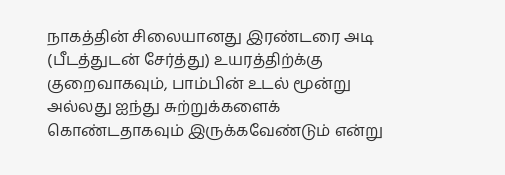நாகத்தின் சிலையானது இரண்டரை அடி (பீடத்துடன் சேர்த்து) உயரத்திற்க்கு குறைவாகவும், பாம்பின் உடல் மூன்று அல்லது ஐந்து சுற்றுக்களைக் கொண்டதாகவும் இருக்கவேண்டும் என்று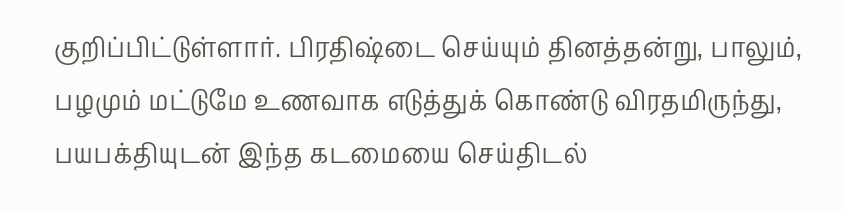குறிப்பிட்டுள்ளார். பிரதிஷ்டை செய்யும் தினத்தன்று, பாலும், பழமும் மட்டுமே உணவாக எடுத்துக் கொண்டு விரதமிருந்து, பயபக்தியுடன் இந்த கடமையை செய்திடல்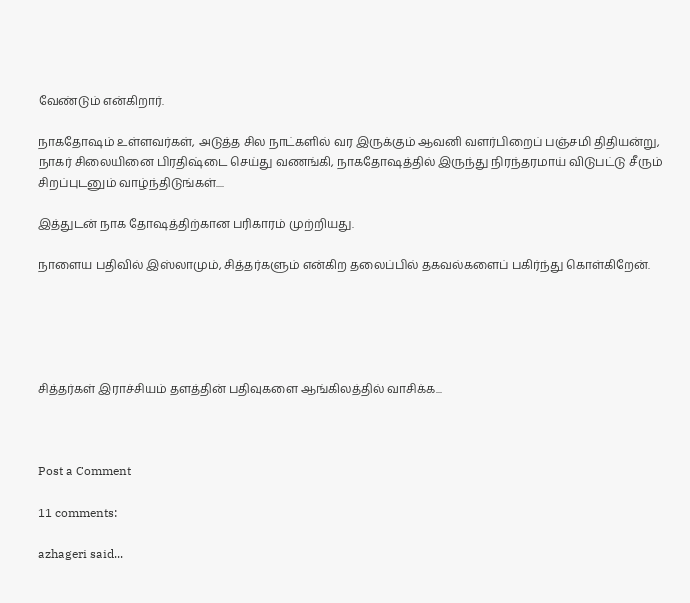வேண்டும் என்கிறார்.

நாகதோஷம் உள்ளவர்கள், அடுத்த சில நாட்களில் வர இருக்கும் ஆவனி வளர்பிறைப் பஞ்சமி திதியன்று, நாகர் சிலையினை பிரதிஷ்டை செய்து வணங்கி, நாகதோஷத்தில் இருந்து நிரந்தரமாய் விடுபட்டு சீரும் சிறப்புடனும் வாழ்ந்திடுங்கள்....

இத்துடன் நாக தோஷத்திற்கான பரிகாரம் முற்றியது.

நாளைய பதிவில் இஸ்லாமும், சித்தர்களும் என்கிற தலைப்பில் தகவல்களைப் பகிர்ந்து கொள்கிறேன்.





சித்தர்கள் இராச்சியம் தளத்தின் பதிவுகளை ஆங்கிலத்தில் வாசிக்க...



Post a Comment

11 comments:

azhageri said...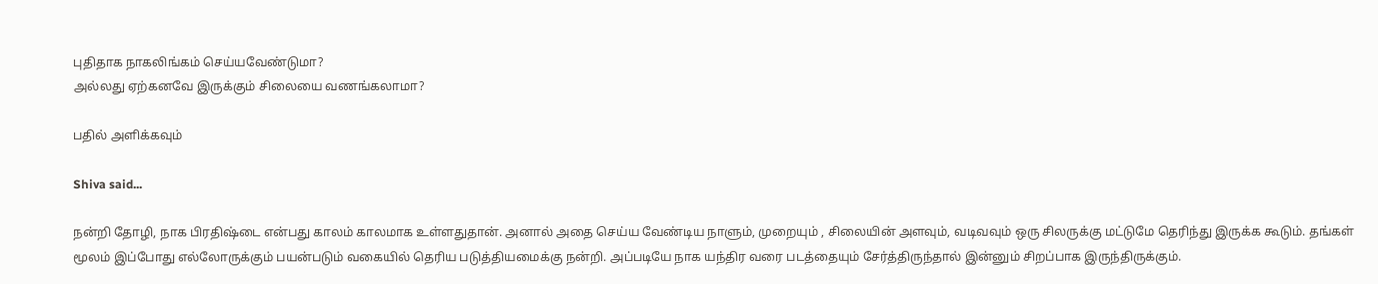புதிதாக நாகலிங்கம் செய்யவேண்டுமா?
அல்லது ஏற்கனவே இருக்கும் சிலையை வணங்கலாமா?

பதில் அளிக்கவும்

Shiva said...

நன்றி தோழி, நாக பிரதிஷ்டை என்பது காலம் காலமாக உள்ளதுதான். அனால் அதை செய்ய வேண்டிய நாளும், முறையும் , சிலையின் அளவும், வடிவவும் ஒரு சிலருக்கு மட்டுமே தெரிந்து இருக்க கூடும். தங்கள் மூலம் இப்போது எல்லோருக்கும் பயன்படும் வகையில் தெரிய படுத்தியமைக்கு நன்றி. அப்படியே நாக யந்திர வரை படத்தையும் சேர்த்திருந்தால் இன்னும் சிறப்பாக இருந்திருக்கும்.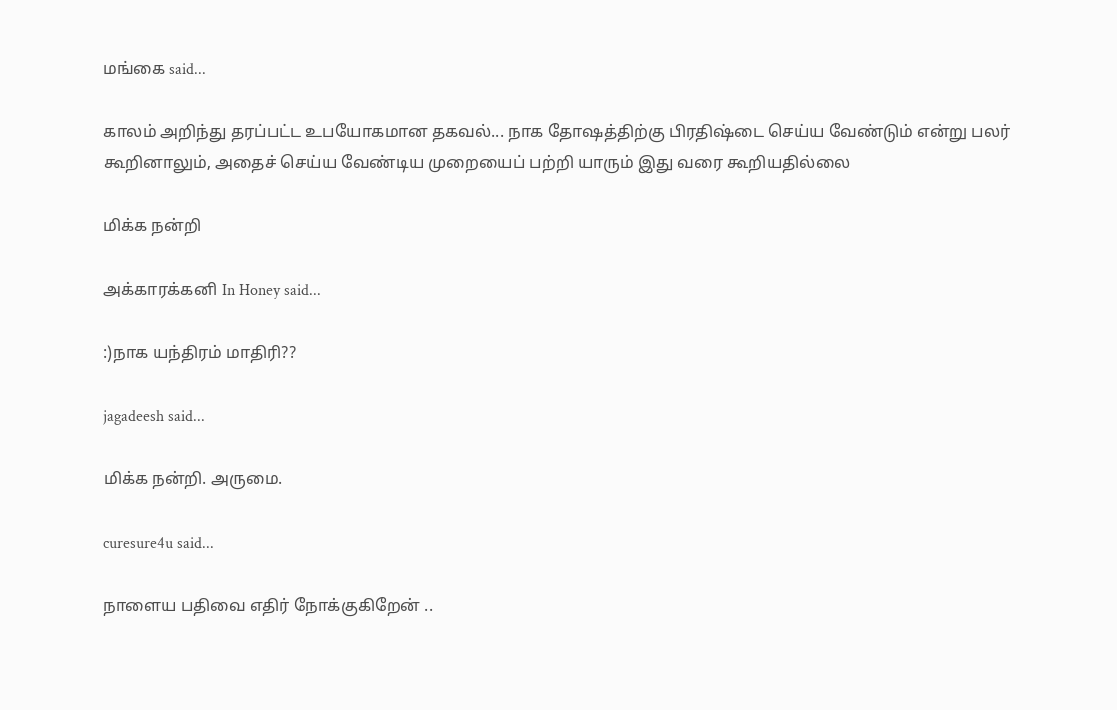மங்கை said...

காலம் அறிந்து தரப்பட்ட உபயோகமான தகவல்... நாக தோஷத்திற்கு பிரதிஷ்டை செய்ய வேண்டும் என்று பலர் கூறினாலும், அதைச் செய்ய வேண்டிய முறையைப் பற்றி யாரும் இது வரை கூறியதில்லை

மிக்க நன்றி

அக்காரக்கனி In Honey said...

:)நாக யந்திரம் மாதிரி??

jagadeesh said...

மிக்க நன்றி. அருமை.

curesure4u said...

நாளைய பதிவை எதிர் நோக்குகிறேன் ..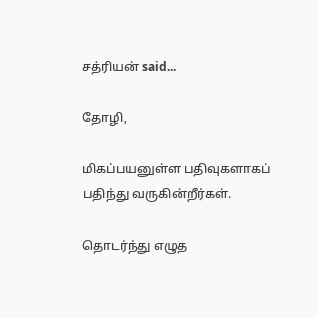சத்ரியன் said...

தோழி,

மிகப்பயனுள்ள பதிவுகளாகப் பதிந்து வருகின்றீர்கள்.

தொடர்ந்து எழுத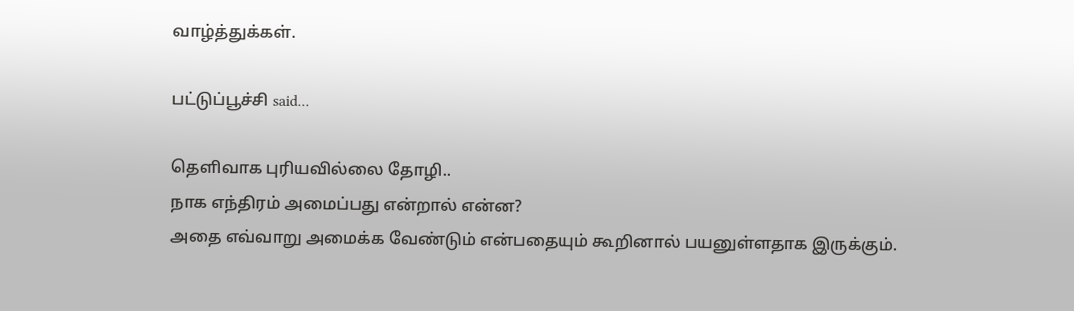வாழ்த்துக்கள்.

பட்டுப்பூச்சி said...

தெளிவாக புரியவில்லை தோழி..
நாக எந்திரம் அமைப்பது என்றால் என்ன?
அதை எவ்வாறு அமைக்க வேண்டும் என்பதையும் கூறினால் பயனுள்ளதாக இருக்கும்.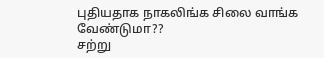புதியதாக நாகலிங்க சிலை வாங்க வேண்டுமா??
சற்று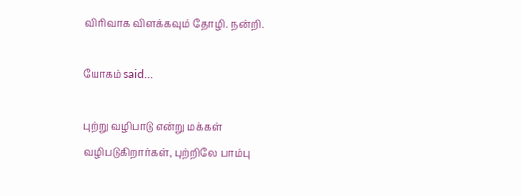விரிவாக விளக்கவும் தோழி. நன்றி.

யோகம் said...

புற்று வழிபாடு என்று மக்கள் வழிபடுகிறார்கள், புற்றிலே பாம்பு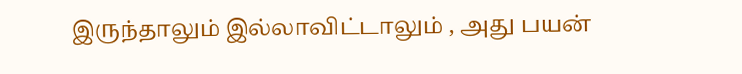இருந்தாலும் இல்லாவிட்டாலும் , அது பயன்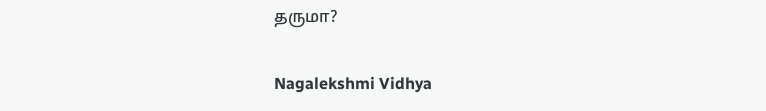தருமா?

Nagalekshmi Vidhya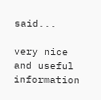said...

very nice and useful information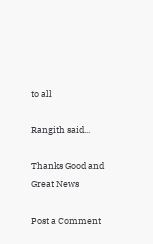to all

Rangith said...

Thanks Good and Great News

Post a Comment